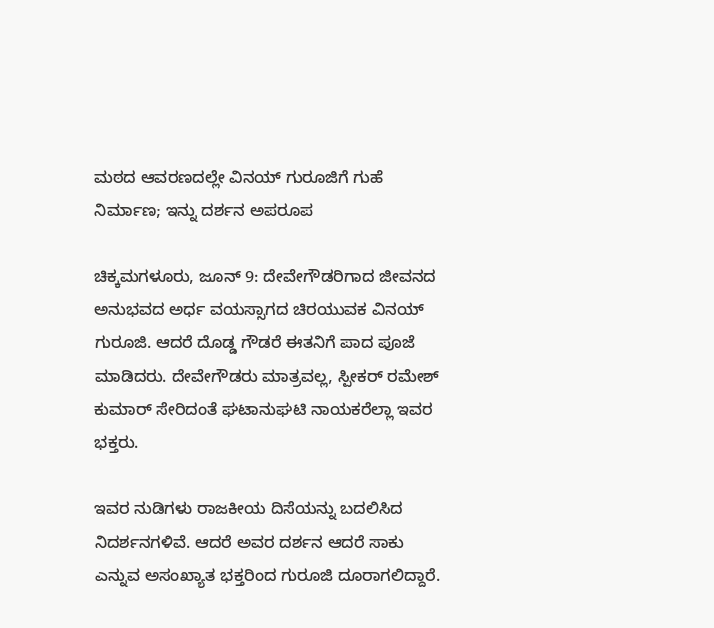ಮಠದ ಆವರಣದಲ್ಲೇ ವಿನಯ್ ಗುರೂಜಿಗೆ ಗುಹೆ ನಿರ್ಮಾಣ; ಇನ್ನು ದರ್ಶನ ಅಪರೂಪ

ಚಿಕ್ಕಮಗಳೂರು, ಜೂನ್ 9: ದೇವೇಗೌಡರಿಗಾದ ಜೀವನದ ಅನುಭವದ ಅರ್ಧ ವಯಸ್ಸಾಗದ ಚಿರಯುವಕ ವಿನಯ್ ಗುರೂಜಿ. ಆದರೆ ದೊಡ್ಡ ಗೌಡರೆ ಈತನಿಗೆ ಪಾದ ಪೂಜೆ ಮಾಡಿದರು. ದೇವೇಗೌಡರು ಮಾತ್ರವಲ್ಲ, ಸ್ಪೀಕರ್ ರಮೇಶ್ ಕುಮಾರ್ ಸೇರಿದಂತೆ ಘಟಾನುಘಟಿ ನಾಯಕರೆಲ್ಲಾ ಇವರ ಭಕ್ತರು.

ಇವರ ನುಡಿಗಳು ರಾಜಕೀಯ ದಿಸೆಯನ್ನು ಬದಲಿಸಿದ ನಿದರ್ಶನಗಳಿವೆ. ಆದರೆ ಅವರ ದರ್ಶನ ಆದರೆ ಸಾಕು ಎನ್ನುವ ಅಸಂಖ್ಯಾತ ಭಕ್ತರಿಂದ ಗುರೂಜಿ ದೂರಾಗಲಿದ್ದಾರೆ.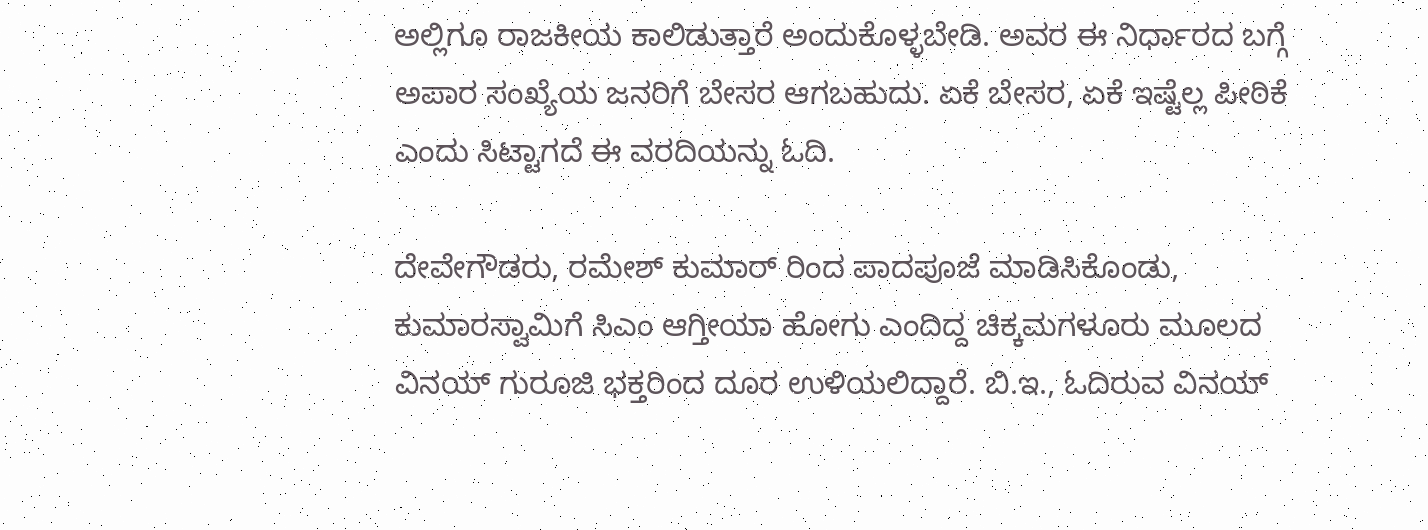ಅಲ್ಲಿಗೂ ರಾಜಕೀಯ ಕಾಲಿಡುತ್ತಾರೆ ಅಂದುಕೊಳ್ಳಬೇಡಿ. ಅವರ ಈ ನಿರ್ಧಾರದ ಬಗ್ಗೆ ಅಪಾರ ಸಂಖ್ಯೆಯ ಜನರಿಗೆ ಬೇಸರ ಆಗಬಹುದು. ಏಕೆ ಬೇಸರ, ಏಕೆ ಇಷ್ಟೆಲ್ಲ ಪೀಠಿಕೆ ಎಂದು ಸಿಟ್ಟಾಗದೆ ಈ ವರದಿಯನ್ನು ಓದಿ.

ದೇವೇಗೌಡರು, ರಮೇಶ್ ಕುಮಾರ್ ರಿಂದ ಪಾದಪೂಜೆ ಮಾಡಿಸಿಕೊಂಡು, ಕುಮಾರಸ್ವಾಮಿಗೆ ಸಿಎಂ ಆಗ್ತೀಯಾ ಹೋಗು ಎಂದಿದ್ದ ಚಿಕ್ಕಮಗಳೂರು ಮೂಲದ ವಿನಯ್ ಗುರೂಜಿ ಭಕ್ತರಿಂದ ದೂರ ಉಳಿಯಲಿದ್ದಾರೆ. ಬಿ.ಇ., ಓದಿರುವ ವಿನಯ್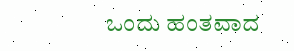ಒಂದು ಹಂತವಾದ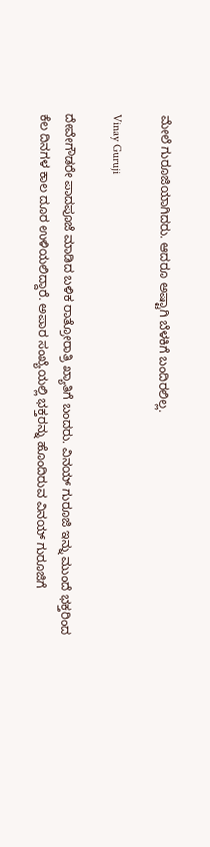ಮೇಲೆ ಗುರೂಜಿಯಾಗಿದರು. ಆದರೂ ಅಷ್ಟಾಗಿ ಬೆಳಕಿಗೆ ಬಂದಿರಲಿಲ್ಲ.

Vinay Guruji

ದೇವೇಗೌಡರೇ ಪಾದಪೂಜೆ ಮಾಡಿದ ಬಳಿಕ ರಾತ್ರೋರಾತ್ರಿ ಖ್ಯಾತಿಗೆ ಬಂದರು. ವಿನಯ್ ಗುರೂಜಿ ಇನ್ನು ಮುಂದೆ ಭಕ್ತರಿಂದ ಕೆಲ ದಿನಗಳ ಕಾಲ ದೂರ ಉಳಿಯಲಿದ್ದಾರೆ. ಅಪಾರ ಸಂಖ್ಯೆಯಲ್ಲಿ ಭಕ್ತರನ್ನು ಹೊಂದಿರುವ ವಿನಯ್ ಗುರೂಜಿಗೆ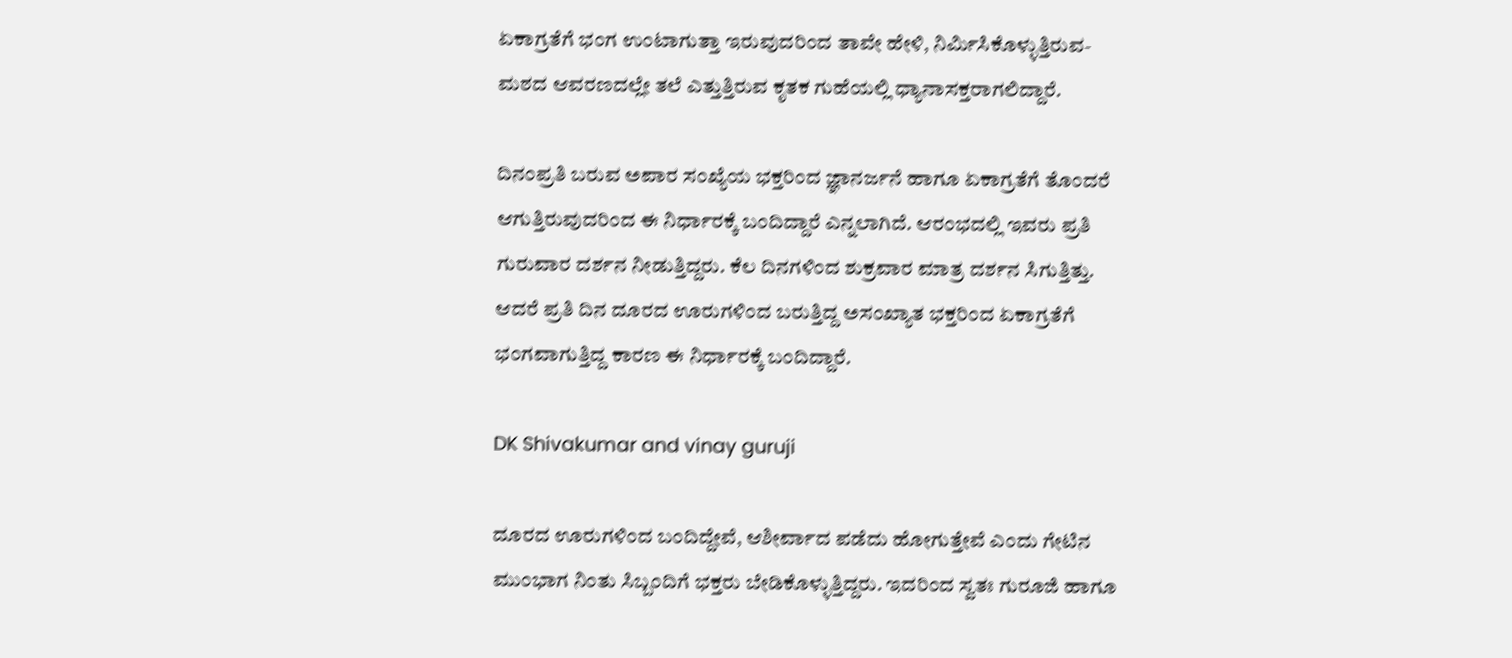ಏಕಾಗ್ರತೆಗೆ ಭಂಗ ಉಂಟಾಗುತ್ತಾ ಇರುವುದರಿಂದ ತಾವೇ ಹೇಳಿ, ನಿರ್ಮಿಸಿಕೊಳ್ಳುತ್ತಿರುವ- ಮಠದ ಆವರಣದಲ್ಲೇ ತಲೆ ಎತ್ತುತ್ತಿರುವ ಕೃತಕ ಗುಹೆಯಲ್ಲಿ ಧ್ಯಾನಾಸಕ್ತರಾಗಲಿದ್ದಾರೆ.

ದಿನಂಪ್ರತಿ ಬರುವ ಅಪಾರ ಸಂಖ್ಯೆಯ ಭಕ್ತರಿಂದ ಜ್ಞಾನರ್ಜನೆ ಹಾಗೂ ಏಕಾಗ್ರತೆಗೆ ತೊಂದರೆ ಆಗುತ್ತಿರುವುದರಿಂದ ಈ ನಿರ್ಧಾರಕ್ಕೆ ಬಂದಿದ್ದಾರೆ ಎನ್ನಲಾಗಿದೆ. ಆರಂಭದಲ್ಲಿ ಇವರು ಪ್ರತಿ ಗುರುವಾರ ದರ್ಶನ ನೀಡುತ್ತಿದ್ದರು. ಕೆಲ ದಿನಗಳಿಂದ ಶುಕ್ರವಾರ ಮಾತ್ರ ದರ್ಶನ ಸಿಗುತ್ತಿತ್ತು. ಆದರೆ ಪ್ರತಿ ದಿನ ದೂರದ ಊರುಗಳಿಂದ ಬರುತ್ತಿದ್ದ ಅಸಂಖ್ಯಾತ ಭಕ್ತರಿಂದ ಏಕಾಗ್ರತೆಗೆ ಭಂಗವಾಗುತ್ತಿದ್ದ ಕಾರಣ ಈ ನಿರ್ಧಾರಕ್ಕೆ ಬಂದಿದ್ದಾರೆ.

DK Shivakumar and vinay guruji

ದೂರದ ಊರುಗಳಿಂದ ಬಂದಿದ್ದೇವೆ, ಆಶೀರ್ವಾದ ಪಡೆದು ಹೋಗುತ್ತೇವೆ ಎಂದು ಗೇಟಿನ ಮುಂಭಾಗ ನಿಂತು ಸಿಬ್ಬಂದಿಗೆ ಭಕ್ತರು ಬೇಡಿಕೊಳ್ಳುತ್ತಿದ್ದರು. ಇದರಿಂದ ಸ್ವತಃ ಗುರೂಜಿ ಹಾಗೂ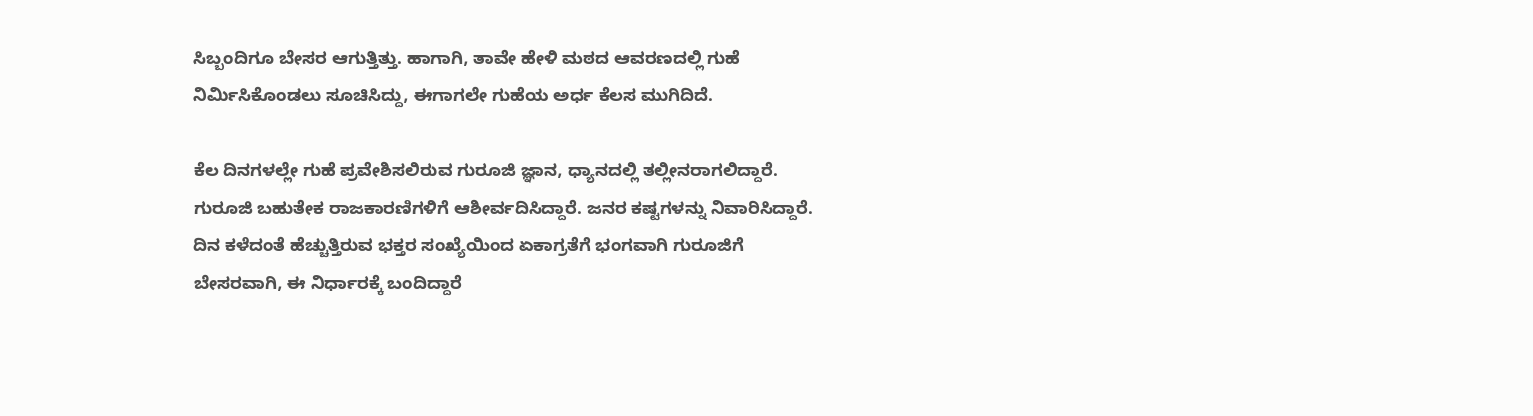ಸಿಬ್ಬಂದಿಗೂ ಬೇಸರ ಆಗುತ್ತಿತ್ತು. ಹಾಗಾಗಿ, ತಾವೇ ಹೇಳಿ ಮಠದ ಆವರಣದಲ್ಲಿ ಗುಹೆ ನಿರ್ಮಿಸಿಕೊಂಡಲು ಸೂಚಿಸಿದ್ದು, ಈಗಾಗಲೇ ಗುಹೆಯ ಅರ್ಧ ಕೆಲಸ ಮುಗಿದಿದೆ.

ಕೆಲ ದಿನಗಳಲ್ಲೇ ಗುಹೆ ಪ್ರವೇಶಿಸಲಿರುವ ಗುರೂಜಿ ಜ್ಞಾನ, ಧ್ಯಾನದಲ್ಲಿ ತಲ್ಲೀನರಾಗಲಿದ್ದಾರೆ. ಗುರೂಜಿ ಬಹುತೇಕ ರಾಜಕಾರಣಿಗಳಿಗೆ ಆಶೀರ್ವದಿಸಿದ್ದಾರೆ. ಜನರ ಕಷ್ಟಗಳನ್ನು ನಿವಾರಿಸಿದ್ದಾರೆ. ದಿನ ಕಳೆದಂತೆ ಹೆಚ್ಚುತ್ತಿರುವ ಭಕ್ತರ ಸಂಖ್ಯೆಯಿಂದ ಏಕಾಗ್ರತೆಗೆ ಭಂಗವಾಗಿ ಗುರೂಜಿಗೆ ಬೇಸರವಾಗಿ, ಈ ನಿರ್ಧಾರಕ್ಕೆ ಬಂದಿದ್ದಾರೆ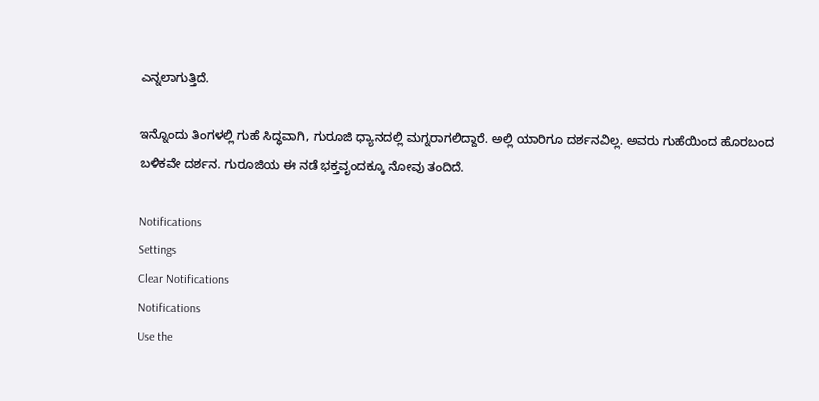ಎನ್ನಲಾಗುತ್ತಿದೆ.

ಇನ್ನೊಂದು ತಿಂಗಳಲ್ಲಿ ಗುಹೆ ಸಿದ್ಧವಾಗಿ, ಗುರೂಜಿ ಧ್ಯಾನದಲ್ಲಿ ಮಗ್ನರಾಗಲಿದ್ದಾರೆ. ಅಲ್ಲಿ ಯಾರಿಗೂ ದರ್ಶನವಿಲ್ಲ. ಅವರು ಗುಹೆಯಿಂದ ಹೊರಬಂದ ಬಳಿಕವೇ ದರ್ಶನ. ಗುರೂಜಿಯ ಈ ನಡೆ ಭಕ್ತವೃಂದಕ್ಕೂ ನೋವು ತಂದಿದೆ.

Notifications
Settings
Clear Notifications
Notifications
Use the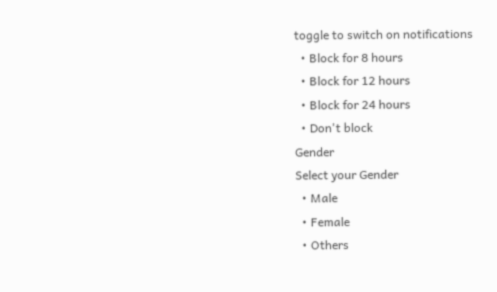toggle to switch on notifications
  • Block for 8 hours
  • Block for 12 hours
  • Block for 24 hours
  • Don't block
Gender
Select your Gender
  • Male
  • Female
  • Others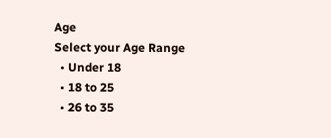Age
Select your Age Range
  • Under 18
  • 18 to 25
  • 26 to 35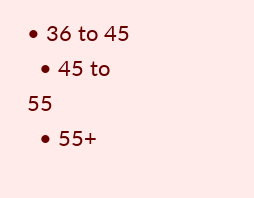• 36 to 45
  • 45 to 55
  • 55+